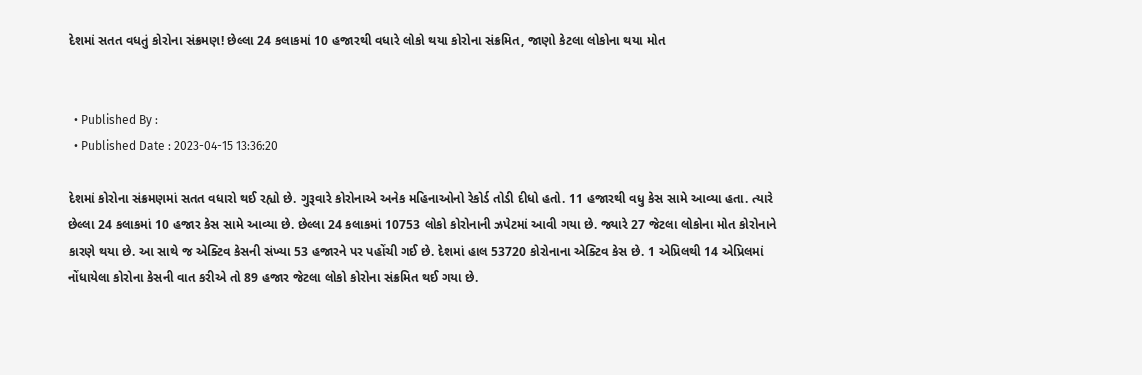દેશમાં સતત વધતું કોરોના સંક્રમણ! છેલ્લા 24 કલાકમાં 10 હજારથી વધારે લોકો થયા કોરોના સંક્રમિત, જાણો કેટલા લોકોના થયા મોત


  • Published By :
  • Published Date : 2023-04-15 13:36:20

દેશમાં કોરોના સંક્રમણમાં સતત વધારો થઈ રહ્યો છે. ગુરૂવારે કોરોનાએ અનેક મહિનાઓનો રેકોર્ડ તોડી દીધો હતો. 11 હજારથી વધુ કેસ સામે આવ્યા હતા. ત્યારે છેલ્લા 24 કલાકમાં 10 હજાર કેસ સામે આવ્યા છે. છેલ્લા 24 કલાકમાં 10753 લોકો કોરોનાની ઝપેટમાં આવી ગયા છે. જ્યારે 27 જેટલા લોકોના મોત કોરોનાને કારણે થયા છે. આ સાથે જ એક્ટિવ કેસની સંખ્યા 53 હજારને પર પહોંચી ગઈ છે. દેશમાં હાલ 53720 કોરોનાના એક્ટિવ કેસ છે. 1 એપ્રિલથી 14 એપ્રિલમાં નોંધાયેલા કોરોના કેસની વાત કરીએ તો 89 હજાર જેટલા લોકો કોરોના સંક્રમિત થઈ ગયા છે.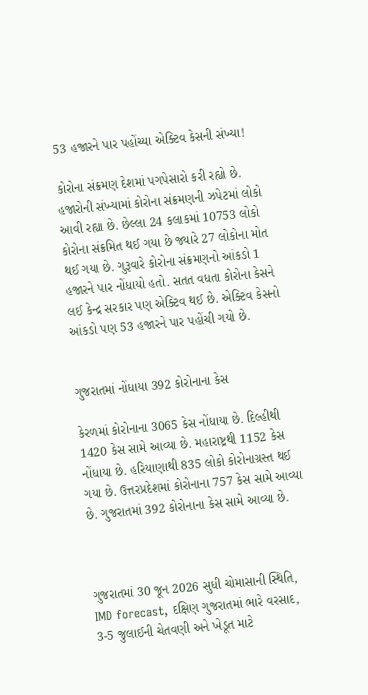53 હજારને પાર પહોંચ્યા એક્ટિવ કેસની સંખ્યા!

કોરોના સંક્રમણ દેશમાં પગપેસારો કરી રહ્યો છે. હજારોની સંખ્યામાં કોરોના સંક્રમણની ઝપેટમાં લોકો આવી રહ્યા છે. છેલ્લા 24 કલાકમાં 10753 લોકો કોરોના સંક્રમિત થઈ ગયા છે જ્યારે 27 લોકોના મોત થઈ ગયા છે. ગુરૂવારે કોરોના સંક્રમણનો આંકડો 1 હજારને પાર નોંધાયો હતો. સતત વધતા કોરોના કેસને લઈ કેન્દ્ર સરકાર પણ એક્ટિવ થઈ છે. એક્ટિવ કેસનો આંકડો પણ 53 હજારને પાર પહોંચી ગયો છે.


ગુજરાતમાં નોંધાયા 392 કોરોનાના કેસ

કેરળમાં કોરોનાના 3065 કેસ નોંધાયા છે. દિલ્હીથી 1420 કેસ સામે આવ્યા છે. મહારાષ્ટ્રથી 1152 કેસ નોંધાયા છે. હરિયાણાથી 835 લોકો કોરોનાગ્રસ્ત થઈ ગયા છે. ઉત્તરપ્રદેશમાં કોરોનાના 757 કેસ સામે આવ્યા છે. ગુજરાતમાં 392 કોરોનાના કેસ સામે આવ્યા છે.



ગુજરાતમાં 30 જૂન 2026 સુધી ચોમાસાની સ્થિતિ, IMD forecast, દક્ષિણ ગુજરાતમાં ભારે વરસાદ, 3-5 જુલાઈની ચેતવણી અને ખેડૂત માટે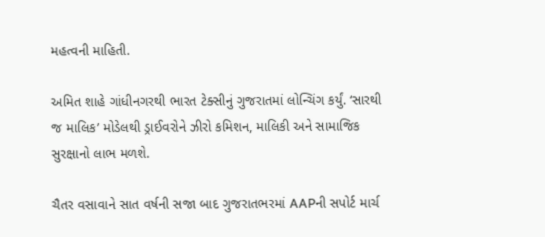મહત્વની માહિતી.

અમિત શાહે ગાંધીનગરથી ભારત ટેક્સીનું ગુજરાતમાં લોન્ચિંગ કર્યું. ‘સારથી જ માલિક’ મોડેલથી ડ્રાઈવરોને ઝીરો કમિશન, માલિકી અને સામાજિક સુરક્ષાનો લાભ મળશે.

ચૈતર વસાવાને સાત વર્ષની સજા બાદ ગુજરાતભરમાં AAPની સપોર્ટ માર્ચ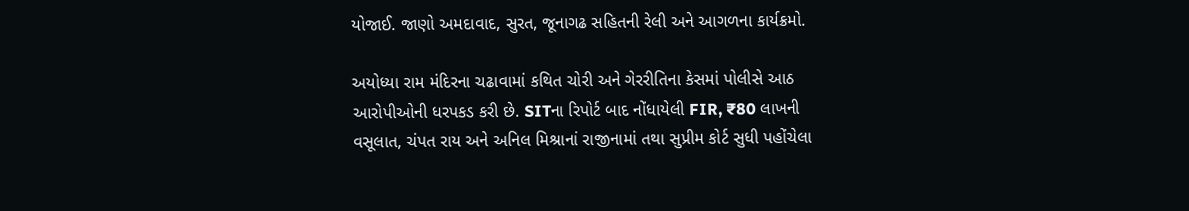યોજાઈ. જાણો અમદાવાદ, સુરત, જૂનાગઢ સહિતની રેલી અને આગળના કાર્યક્રમો.

અયોધ્યા રામ મંદિરના ચઢાવામાં કથિત ચોરી અને ગેરરીતિના કેસમાં પોલીસે આઠ આરોપીઓની ધરપકડ કરી છે. SITના રિપોર્ટ બાદ નોંધાયેલી FIR, ₹80 લાખની વસૂલાત, ચંપત રાય અને અનિલ મિશ્રાનાં રાજીનામાં તથા સુપ્રીમ કોર્ટ સુધી પહોંચેલા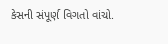કેસની સંપૂર્ણ વિગતો વાંચો.